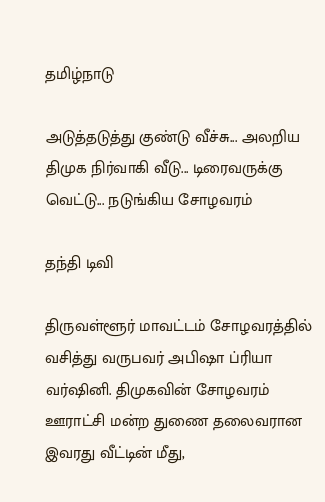தமிழ்நாடு

அடுத்தடுத்து குண்டு வீச்சு... அலறிய திமுக நிர்வாகி வீடு... டிரைவருக்கு வெட்டு... நடுங்கிய சோழவரம்

தந்தி டிவி

திருவள்ளூர் மாவட்டம் சோழவரத்தில் வசித்து வருபவர் அபிஷா ப்ரியா வர்ஷினி. திமுகவின் சோழவரம் ஊராட்சி மன்ற துணை தலைவரான இவரது வீட்டின் மீது,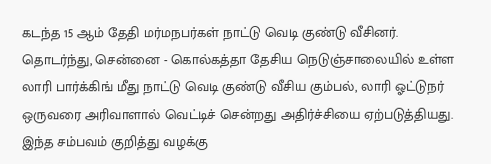கடந்த 15 ஆம் தேதி மர்மநபர்கள் நாட்டு வெடி குண்டு வீசினர். தொடர்ந்து, சென்னை - கொல்கத்தா தேசிய நெடுஞ்சாலையில் உள்ள லாரி பார்க்கிங் மீது நாட்டு வெடி குண்டு வீசிய கும்பல், லாரி ஓட்டுநர் ஒருவரை அரிவாளால் வெட்டிச் சென்றது அதிர்ச்சியை ஏற்படுத்தியது. இந்த சம்பவம் குறித்து வழக்கு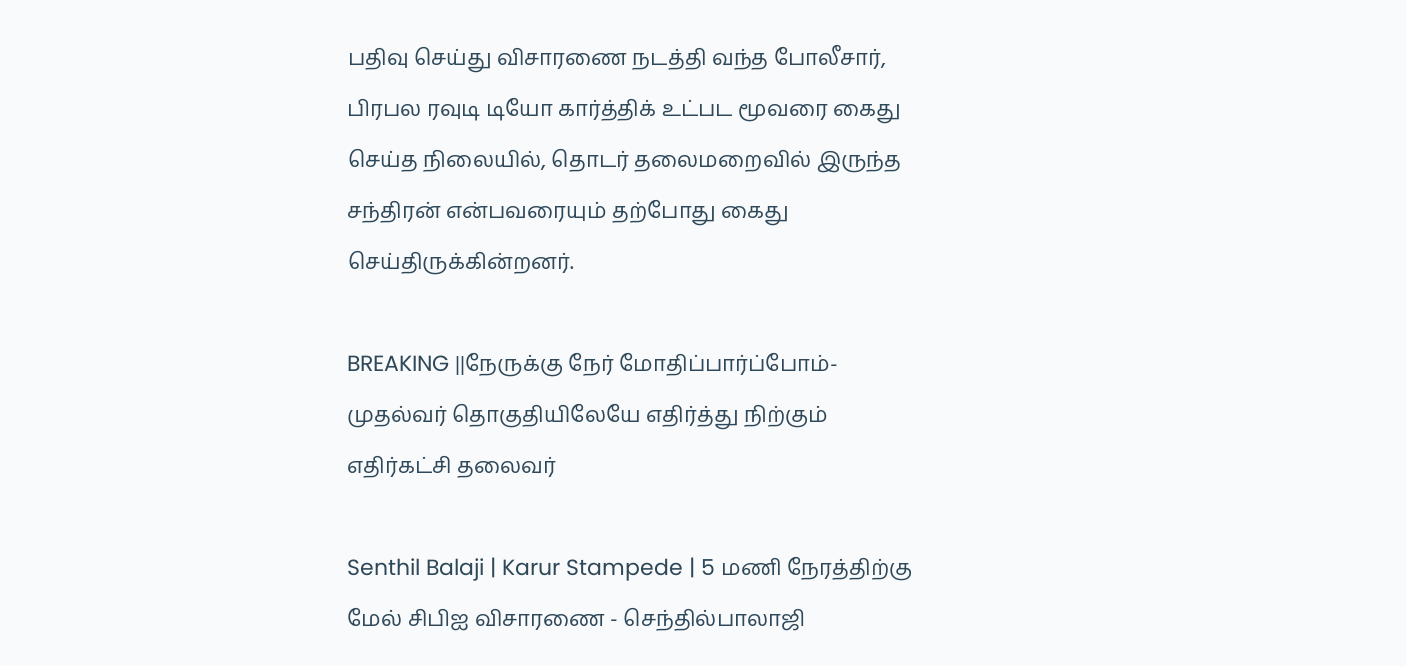பதிவு செய்து விசாரணை நடத்தி வந்த போலீசார், பிரபல ரவுடி டியோ கார்த்திக் உட்பட மூவரை கைது செய்த நிலையில், தொடர் தலைமறைவில் இருந்த சந்திரன் என்பவரையும் தற்போது கைது செய்திருக்கின்றனர்.

BREAKING ||நேருக்கு நேர் மோதிப்பார்ப்போம்-முதல்வர் தொகுதியிலேயே எதிர்த்து நிற்கும் எதிர்கட்சி தலைவர்

Senthil Balaji | Karur Stampede | 5 மணி நேரத்திற்கு மேல் சிபிஐ விசாரணை - செந்தில்பாலாஜி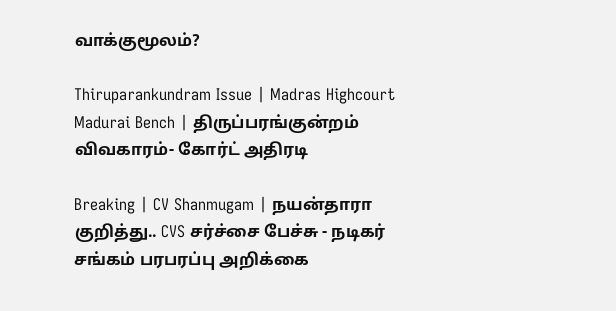வாக்குமூலம்?

Thiruparankundram Issue | Madras Highcourt Madurai Bench | திருப்பரங்குன்றம் விவகாரம்- கோர்ட் அதிரடி

Breaking | CV Shanmugam | நயன்தாரா குறித்து.. CVS சர்ச்சை பேச்சு - நடிகர் சங்கம் பரபரப்பு அறிக்கை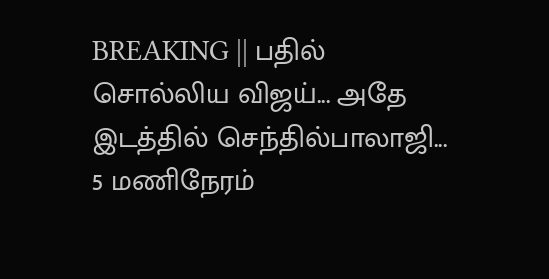BREAKING || பதில் சொல்லிய விஜய்... அதே இடத்தில் செந்தில்பாலாஜி... 5 மணிநேரம்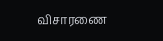விசாரணை